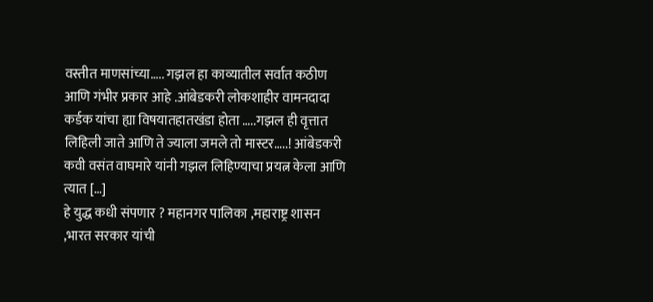वस्तीत माणसांच्या….. गझल हा काव्यातील सर्वात कठीण आणि गंभीर प्रकार आहे .आंबेडकरी लोकशाहीर वामनदादा कर्डक यांचा ह्या विषयातहातखंडा होता …..गझल ही वृत्तात लिहिली जाते आणि ते ज्याला जमले तो मास्टर…..! आंबेडकरी कवी वसंत वाघमारे यांनी गझल लिहिण्याचा प्रयत्न केला आणि त्यात […]
हे युद्ध कधी संपणार ? महानगर पालिका ,महाराष्ट्र शासन ,भारत सरकार यांची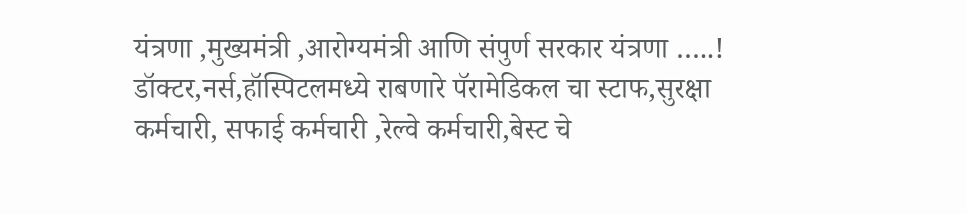यंत्रणा ,मुख्यमंत्री ,आरोग्यमंत्री आणि संपुर्ण सरकार यंत्रणा …..! डॉक्टर,नर्स,हॉस्पिटलमध्ये राबणारे पॅरामेडिकल चा स्टाफ,सुरक्षा कर्मचारी, सफाई कर्मचारी ,रेल्वे कर्मचारी,बेस्ट चे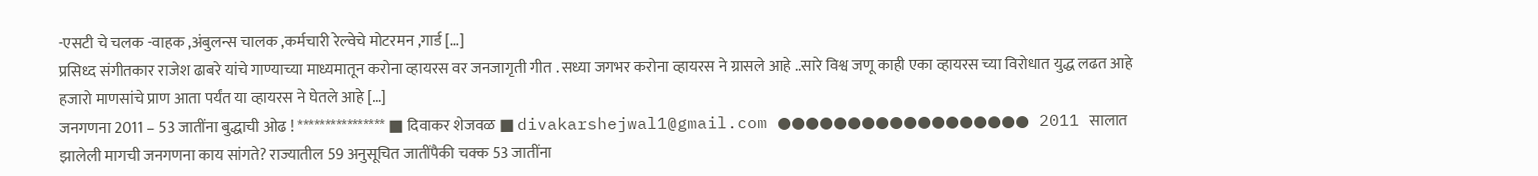-एसटी चे चलक -वाहक ,अंबुलन्स चालक ,कर्मचारी रेल्वेचे मोटरमन ,गार्ड […]
प्रसिध्द संगीतकार राजेश ढाबरे यांचे गाण्याच्या माध्यमातून करोना व्हायरस वर जनजागृती गीत . सध्या जगभर करोना व्हायरस ने ग्रासले आहे ..सारे विश्व जणू काही एका व्हायरस च्या विरोधात युद्ध लढत आहे हजारो माणसांचे प्राण आता पर्यंत या व्हायरस ने घेतले आहे […]
जनगणना 2011 – 53 जातींना बुद्धाची ओढ ! **************** ■ दिवाकर शेजवळ ■ divakarshejwal1@gmail.com ●●●●●●●●●●●●●●●●●● 2011 सालात झालेली मागची जनगणना काय सांगते? राज्यातील 59 अनुसूचित जातींपैकी चक्क 53 जातींना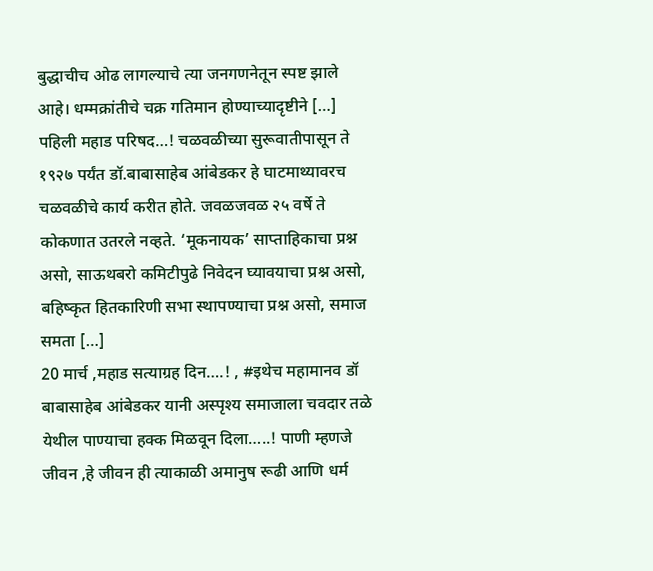बुद्धाचीच ओढ लागल्याचे त्या जनगणनेतून स्पष्ट झाले आहे। धम्मक्रांतीचे चक्र गतिमान होण्याच्यादृष्टीने […]
पहिली महाड परिषद…! चळवळीच्या सुरूवातीपासून ते १९२७ पर्यंत डॉ.बाबासाहेब आंबेडकर हे घाटमाथ्यावरच चळवळीचे कार्य करीत होते. जवळजवळ २५ वर्षे ते कोकणात उतरले नव्हते. ‘मूकनायक’ साप्ताहिकाचा प्रश्न असो, साऊथबरो कमिटीपुढे निवेदन घ्यावयाचा प्रश्न असो, बहिष्कृत हितकारिणी सभा स्थापण्याचा प्रश्न असो, समाज समता […]
20 मार्च ,महाड सत्याग्रह दिन….! , #इथेच महामानव डॉ बाबासाहेब आंबेडकर यानी अस्पृश्य समाजाला चवदार तळे येथील पाण्याचा हक्क मिळवून दिला…..! पाणी म्हणजे जीवन ,हे जीवन ही त्याकाळी अमानुष रूढी आणि धर्म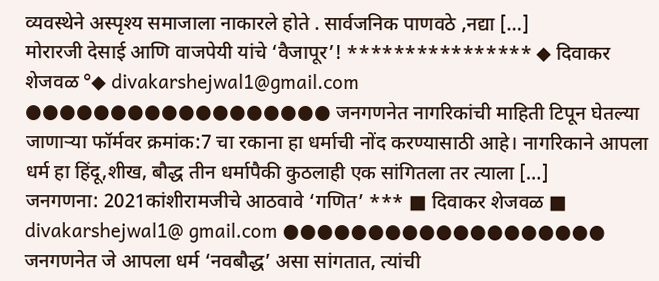व्यवस्थेने अस्पृश्य समाजाला नाकारले होते . सार्वजनिक पाणवठे ,नद्या […]
मोरारजी देसाई आणि वाजपेयी यांचे ‘वैजापूर’! **************** ◆ दिवाकर शेजवळ °◆ divakarshejwal1@gmail.com ●●●●●●●●●●●●●●●●●● जनगणनेत नागरिकांची माहिती टिपून घेतल्या जाणाऱ्या फॉर्मवर क्रमांक:7 चा रकाना हा धर्माची नोंद करण्यासाठी आहे। नागरिकाने आपला धर्म हा हिंदू,शीख, बौद्ध तीन धर्मापैकी कुठलाही एक सांगितला तर त्याला […]
जनगणना: 2021कांशीरामजीचे आठवावे ‘गणित’ *** ■ दिवाकर शेजवळ ■ divakarshejwal1@ gmail.com ●●●●●●●●●●●●●●●●●●● जनगणनेत जे आपला धर्म ‘नवबौद्ध’ असा सांगतात, त्यांची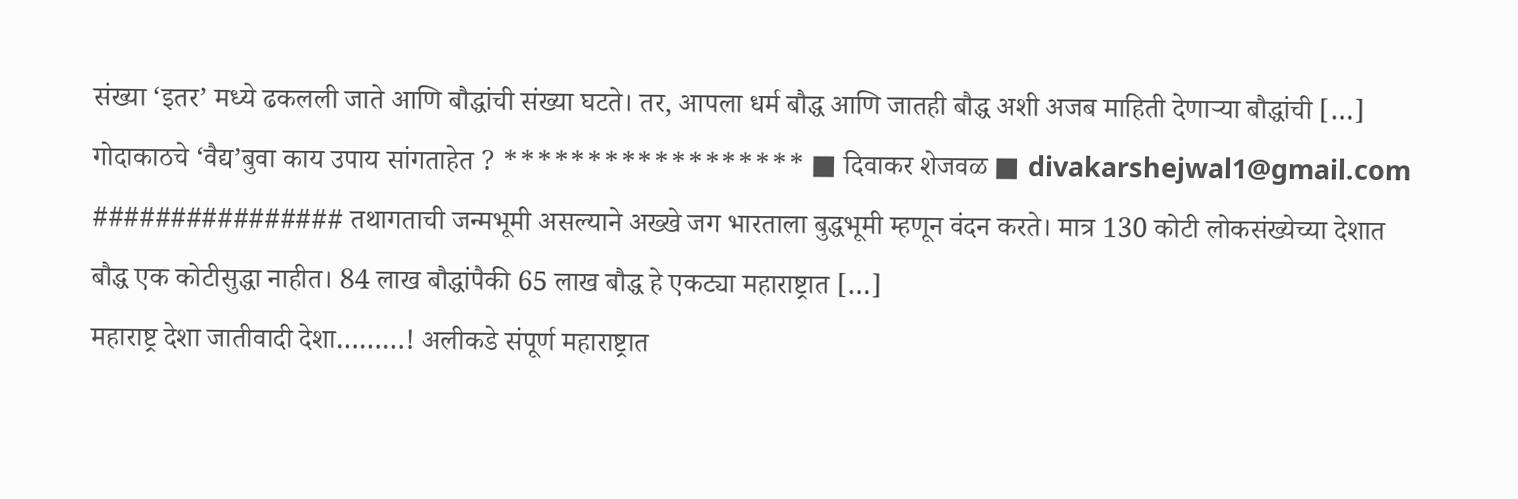संख्या ‘इतर’ मध्ये ढकलली जाते आणि बौद्धांची संख्या घटते। तर, आपला धर्म बौद्ध आणि जातही बौद्ध अशी अजब माहिती देणाऱ्या बौद्धांची […]
गोदाकाठचे ‘वैद्य’बुवा काय उपाय सांगताहेत ? ****************** ■ दिवाकर शेजवळ ■ divakarshejwal1@gmail.com ################ तथागताची जन्मभूमी असल्याने अख्खे जग भारताला बुद्धभूमी म्हणून वंदन करते। मात्र 130 कोटी लोकसंख्येच्या देशात बौद्ध एक कोटीसुद्धा नाहीत। 84 लाख बौद्धांपैकी 65 लाख बौद्ध हे एकट्या महाराष्ट्रात […]
महाराष्ट्र देशा जातीवादी देशा………! अलीकडे संपूर्ण महाराष्ट्रात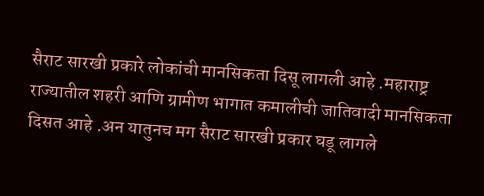सैराट सारखी प्रकारे लोकांची मानसिकता दिसू लागली आहे .महाराष्ट्र राज्यातील शहरी आणि ग्रामीण भागात कमालीची जातिवादी मानसिकता दिसत आहे .अन यातुनच मग सैराट सारखी प्रकार घडू लागले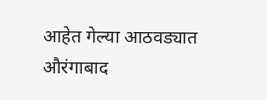आहेत गेल्या आठवड्यात औरंगाबाद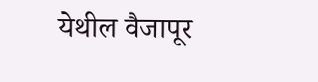येथील वैजापूर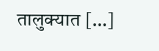तालुक्यात […]